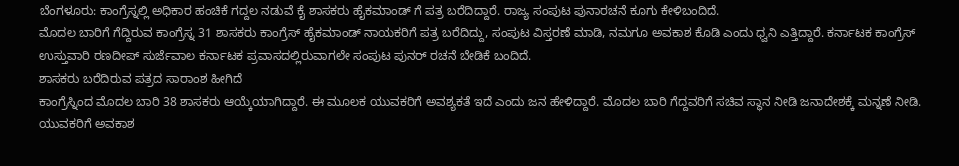ಬೆಂಗಳೂರು: ಕಾಂಗ್ರೆಸ್ನಲ್ಲಿ ಅಧಿಕಾರ ಹಂಚಿಕೆ ಗದ್ದಲ ನಡುವೆ ಕೈ ಶಾಸಕರು ಹೈಕಮಾಂಡ್ ಗೆ ಪತ್ರ ಬರೆದಿದ್ದಾರೆ. ರಾಜ್ಯ ಸಂಪುಟ ಪುನಾರಚನೆ ಕೂಗು ಕೇಳಿಬಂದಿದೆ.
ಮೊದಲ ಬಾರಿಗೆ ಗೆದ್ದಿರುವ ಕಾಂಗ್ರೆಸ್ನ 31 ಶಾಸಕರು ಕಾಂಗ್ರೆಸ್ ಹೈಕಮಾಂಡ್ ನಾಯಕರಿಗೆ ಪತ್ರ ಬರೆದಿದ್ದು, ಸಂಪುಟ ವಿಸ್ತರಣೆ ಮಾಡಿ, ನಮಗೂ ಅವಕಾಶ ಕೊಡಿ ಎಂದು ಧ್ವನಿ ಎತ್ತಿದ್ದಾರೆ. ಕರ್ನಾಟಕ ಕಾಂಗ್ರೆಸ್ ಉಸ್ತುವಾರಿ ರಣದೀಪ್ ಸುರ್ಜೆವಾಲ ಕರ್ನಾಟಕ ಪ್ರವಾಸದಲ್ಲಿರುವಾಗಲೇ ಸಂಪುಟ ಪುನರ್ ರಚನೆ ಬೇಡಿಕೆ ಬಂದಿದೆ.
ಶಾಸಕರು ಬರೆದಿರುವ ಪತ್ರದ ಸಾರಾಂಶ ಹೀಗಿದೆ
ಕಾಂಗ್ರೆಸ್ನಿಂದ ಮೊದಲ ಬಾರಿ 38 ಶಾಸಕರು ಆಯ್ಕೆಯಾಗಿದ್ದಾರೆ. ಈ ಮೂಲಕ ಯುವಕರಿಗೆ ಅವಶ್ಯಕತೆ ಇದೆ ಎಂದು ಜನ ಹೇಳಿದ್ದಾರೆ. ಮೊದಲ ಬಾರಿ ಗೆದ್ದವರಿಗೆ ಸಚಿವ ಸ್ಥಾನ ನೀಡಿ ಜನಾದೇಶಕ್ಕೆ ಮನ್ನಣೆ ನೀಡಿ. ಯುವಕರಿಗೆ ಅವಕಾಶ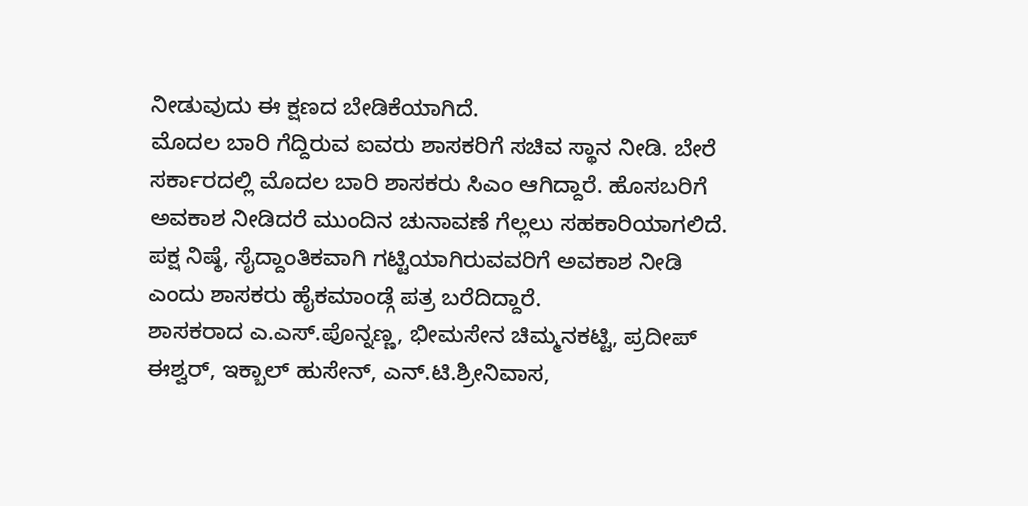ನೀಡುವುದು ಈ ಕ್ಷಣದ ಬೇಡಿಕೆಯಾಗಿದೆ.
ಮೊದಲ ಬಾರಿ ಗೆದ್ದಿರುವ ಐವರು ಶಾಸಕರಿಗೆ ಸಚಿವ ಸ್ಥಾನ ನೀಡಿ. ಬೇರೆ ಸರ್ಕಾರದಲ್ಲಿ ಮೊದಲ ಬಾರಿ ಶಾಸಕರು ಸಿಎಂ ಆಗಿದ್ದಾರೆ. ಹೊಸಬರಿಗೆ ಅವಕಾಶ ನೀಡಿದರೆ ಮುಂದಿನ ಚುನಾವಣೆ ಗೆಲ್ಲಲು ಸಹಕಾರಿಯಾಗಲಿದೆ. ಪಕ್ಷ ನಿಷ್ಠೆ, ಸೈದ್ದಾಂತಿಕವಾಗಿ ಗಟ್ಟಿಯಾಗಿರುವವರಿಗೆ ಅವಕಾಶ ನೀಡಿ ಎಂದು ಶಾಸಕರು ಹೈಕಮಾಂಡ್ಗೆ ಪತ್ರ ಬರೆದಿದ್ದಾರೆ.
ಶಾಸಕರಾದ ಎ.ಎಸ್.ಪೊನ್ನಣ್ಣ, ಭೀಮಸೇನ ಚಿಮ್ಮನಕಟ್ಟಿ, ಪ್ರದೀಪ್ ಈಶ್ವರ್, ಇಕ್ಬಾಲ್ ಹುಸೇನ್, ಎನ್.ಟಿ.ಶ್ರೀನಿವಾಸ,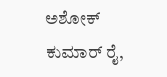ಅಶೋಕ್ ಕುಮಾರ್ ರೈ,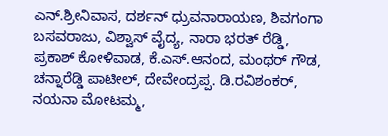ಎನ್.ಶ್ರೀನಿವಾಸ, ದರ್ಶನ್ ಧ್ರುವನಾರಾಯಣ, ಶಿವಗಂಗಾ ಬಸವರಾಜು, ವಿಶ್ವಾಸ್ ವೈದ್ಯ, ನಾರಾ ಭರತ್ ರೆಡ್ಡಿ, ಪ್ರಕಾಶ್ ಕೋಳಿವಾಡ, ಕೆ.ಎಸ್.ಆನಂದ, ಮಂಥರ್ ಗೌಡ, ಚನ್ನಾರೆಡ್ಡಿ ಪಾಟೀಲ್, ದೇವೇಂದ್ರಪ್ಪ. ಡಿ.ರವಿಶಂಕರ್, ನಯನಾ ಮೋಟಮ್ಮ,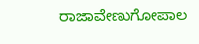ರಾಜಾವೇಣುಗೋಪಾಲ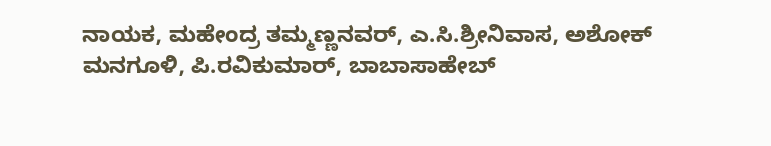ನಾಯಕ, ಮಹೇಂದ್ರ ತಮ್ಮಣ್ಣನವರ್, ಎ.ಸಿ.ಶ್ರೀನಿವಾಸ, ಅಶೋಕ್ ಮನಗೂಳಿ, ಪಿ.ರವಿಕುಮಾರ್, ಬಾಬಾಸಾಹೇಬ್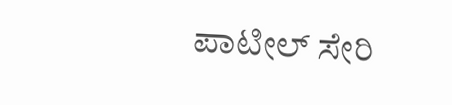ಪಾಟೀಲ್ ಸೇರಿ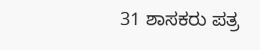31 ಶಾಸಕರು ಪತ್ರ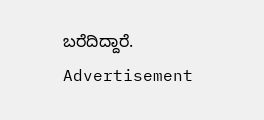ಬರೆದಿದ್ದಾರೆ.
Advertisement